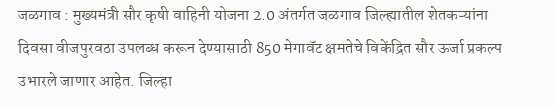जळगाव : मुख्यमंत्री सौर कृषी वाहिनी योजना 2.0 अंतर्गत जळगाव जिल्ह्यातील शेतकऱ्यांना दिवसा वीजपुरवठा उपलब्ध करून देण्यासाठी 850 मेगावॅट क्षमतेचे विकेंद्रित सौर ऊर्जा प्रकल्प उभारले जाणार आहेत. जिल्हा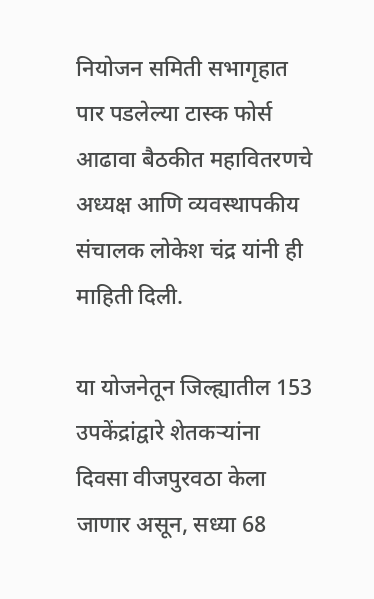नियोजन समिती सभागृहात पार पडलेल्या टास्क फोर्स आढावा बैठकीत महावितरणचे अध्यक्ष आणि व्यवस्थापकीय संचालक लोकेश चंद्र यांनी ही माहिती दिली.

या योजनेतून जिल्ह्यातील 153 उपकेंद्रांद्वारे शेतकऱ्यांना दिवसा वीजपुरवठा केला जाणार असून, सध्या 68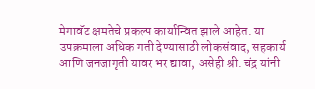मेगावॅट क्षमतेचे प्रकल्प कार्यान्वित झाले आहेत. या उपक्रमाला अधिक गती देण्यासाठी लोकसंवाद, सहकार्य आणि जनजागृती यावर भर द्यावा, असेही श्री. चंद्र यांनी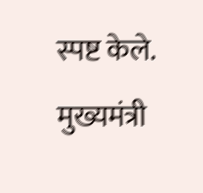स्पष्ट केले.
मुख्यमंत्री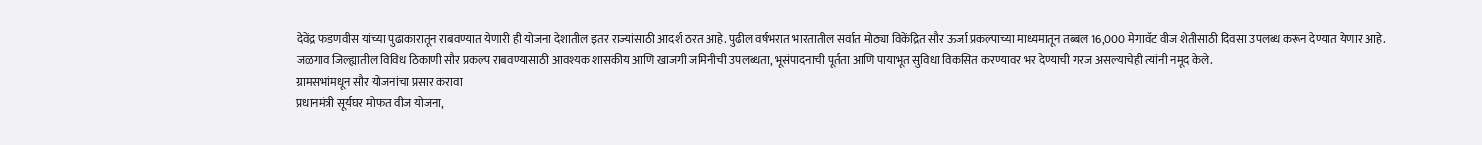देवेंद्र फडणवीस यांच्या पुढाकारातून राबवण्यात येणारी ही योजना देशातील इतर राज्यांसाठी आदर्श ठरत आहे. पुढील वर्षभरात भारतातील सर्वात मोठ्या विकेंद्रित सौर ऊर्जा प्रकल्पाच्या माध्यमातून तब्बल 16,000 मेगावॅट वीज शेतीसाठी दिवसा उपलब्ध करून देण्यात येणार आहे.
जळगाव जिल्ह्यातील विविध ठिकाणी सौर प्रकल्प राबवण्यासाठी आवश्यक शासकीय आणि खाजगी जमिनीची उपलब्धता, भूसंपादनाची पूर्तता आणि पायाभूत सुविधा विकसित करण्यावर भर देण्याची गरज असल्याचेही त्यांनी नमूद केले.
ग्रामसभांमधून सौर योजनांचा प्रसार करावा
प्रधानमंत्री सूर्यघर मोफत वीज योजना,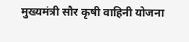मुख्यमंत्री सौर कृषी वाहिनी योजना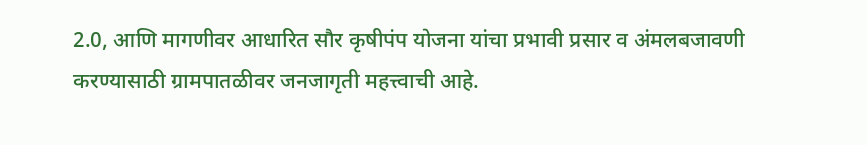2.0, आणि मागणीवर आधारित सौर कृषीपंप योजना यांचा प्रभावी प्रसार व अंमलबजावणी करण्यासाठी ग्रामपातळीवर जनजागृती महत्त्वाची आहे.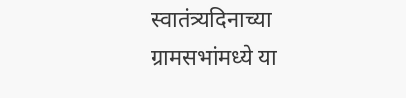स्वातंत्र्यदिनाच्या ग्रामसभांमध्ये या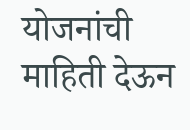योजनांची माहिती देऊन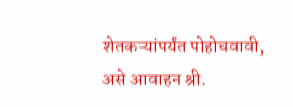शेतकऱ्यांपर्यंत पोहोचवावी, असे आवाहन श्री.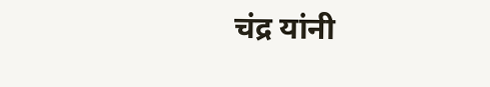चंद्र यांनी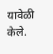यावेळी केले.